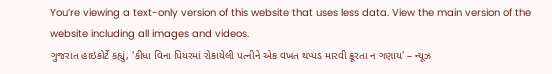You’re viewing a text-only version of this website that uses less data. View the main version of the website including all images and videos.
ગુજરાત હાઇકોર્ટે કહ્યું, 'કીધા વિના પિયરમાં રોકાયેલી પત્નીને એક વખત થપ્પડ મારવી ક્રૂરતા ન ગણાય' – ન્યૂઝ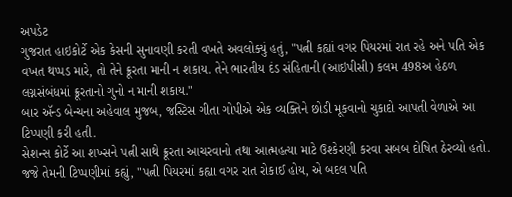અપડેટ
ગુજરાત હાઇકોર્ટે એક કેસની સુનાવણી કરતી વખતે અવલોક્યું હતું, "પત્ની કહ્યાં વગર પિયરમાં રાત રહે અને પતિ એક વખત થપ્પડ મારે, તો તેને ક્રૂરતા માની ન શકાય. તેને ભારતીય દંડ સંહિતાની (આઇપીસી) કલમ 498અ હેઠળ લગ્નસંબંધમાં ક્રૂરતાનો ગુનો ન માની શકાય."
બાર ઍન્ડ બેન્ચના અહેવાલ મુજબ, જસ્ટિસ ગીતા ગોપીએ એક વ્યક્તિને છોડી મૂકવાનો ચુકાદો આપતી વેળાએ આ ટિપ્પણી કરી હતી.
સેશન્સ કોર્ટે આ શખ્સને પત્ની સાથે ક્રૂરતા આચરવાનો તથા આત્મહત્યા માટે ઉશ્કેરણી કરવા સબબ દોષિત ઠેરવ્યો હતો.
જજે તેમની ટિપ્પણીમાં કહ્યું, "પત્ની પિયરમાં કહ્યા વગર રાત રોકાઈ હોય, એ બદલ પતિ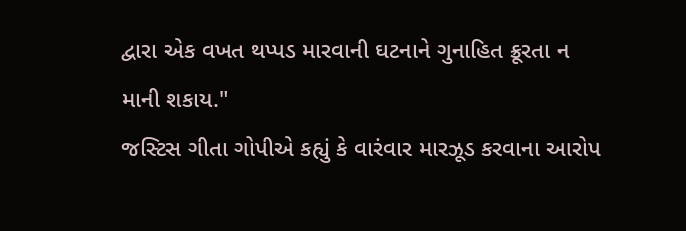દ્વારા એક વખત થપ્પડ મારવાની ઘટનાને ગુનાહિત ક્રૂરતા ન માની શકાય."
જસ્ટિસ ગીતા ગોપીએ કહ્યું કે વારંવાર મારઝૂડ કરવાના આરોપ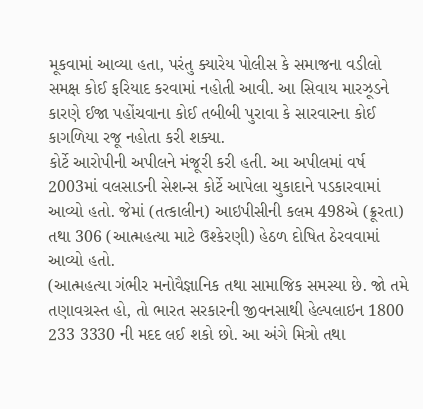મૂકવામાં આવ્યા હતા, પરંતુ ક્યારેય પોલીસ કે સમાજના વડીલો સમક્ષ કોઈ ફરિયાદ કરવામાં નહોતી આવી. આ સિવાય મારઝૂડને કારણે ઈજા પહોંચવાના કોઈ તબીબી પુરાવા કે સારવારના કોઈ કાગળિયા રજૂ નહોતા કરી શક્યા.
કોર્ટે આરોપીની અપીલને મંજૂરી કરી હતી. આ અપીલમાં વર્ષ 2003માં વલસાડની સેશન્સ કોર્ટે આપેલા ચુકાદાને પડકારવામાં આવ્યો હતો. જેમાં (તત્કાલીન) આઇપીસીની કલમ 498એ (ક્રૂરતા) તથા 306 (આત્મહત્યા માટે ઉશ્કેરણી) હેઠળ દોષિત ઠેરવવામાં આવ્યો હતો.
(આત્મહત્યા ગંભીર મનોવૈજ્ઞાનિક તથા સામાજિક સમસ્યા છે. જો તમે તણાવગ્રસ્ત હો, તો ભારત સરકારની જીવનસાથી હેલ્પલાઇન 1800 233 3330 ની મદદ લઈ શકો છો. આ અંગે મિત્રો તથા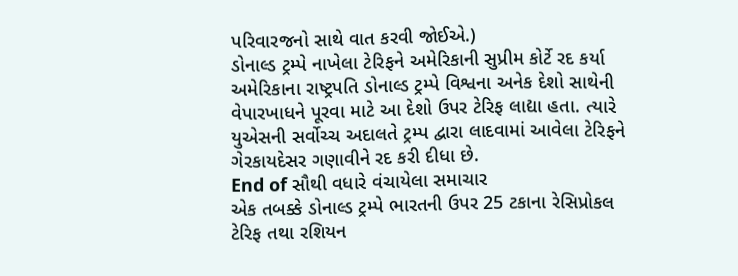પરિવારજનો સાથે વાત કરવી જોઈએ.)
ડોનાલ્ડ ટ્રમ્પે નાખેલા ટેરિફને અમેરિકાની સુપ્રીમ કોર્ટે રદ કર્યા
અમેરિકાના રાષ્ટ્રપતિ ડોનાલ્ડ ટ્રમ્પે વિશ્વના અનેક દેશો સાથેની વેપારખાધને પૂરવા માટે આ દેશો ઉપર ટેરિફ લાદ્યા હતા. ત્યારે યુએસની સર્વોચ્ચ અદાલતે ટ્રમ્પ દ્વારા લાદવામાં આવેલા ટેરિફને ગેરકાયદેસર ગણાવીને રદ કરી દીધા છે.
End of સૌથી વધારે વંચાયેલા સમાચાર
એક તબક્કે ડોનાલ્ડ ટ્રમ્પે ભારતની ઉપર 25 ટકાના રેસિપ્રોકલ ટેરિફ તથા રશિયન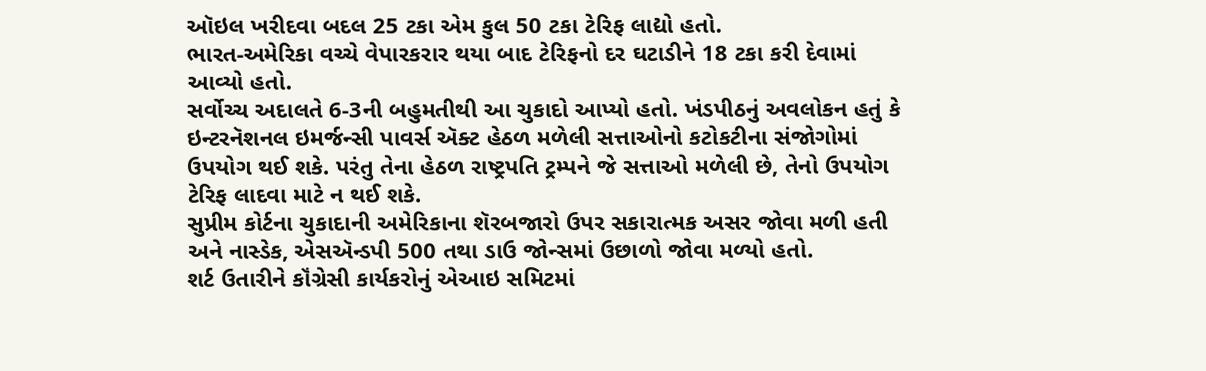ઑઇલ ખરીદવા બદલ 25 ટકા એમ કુલ 50 ટકા ટેરિફ લાદ્યો હતો.
ભારત-અમેરિકા વચ્ચે વેપારકરાર થયા બાદ ટેરિફનો દર ઘટાડીને 18 ટકા કરી દેવામાં આવ્યો હતો.
સર્વોચ્ચ અદાલતે 6-3ની બહુમતીથી આ ચુકાદો આપ્યો હતો. ખંડપીઠનું અવલોકન હતું કે ઇન્ટરનૅશનલ ઇમર્જન્સી પાવર્સ ઍક્ટ હેઠળ મળેલી સત્તાઓનો કટોકટીના સંજોગોમાં ઉપયોગ થઈ શકે. પરંતુ તેના હેઠળ રાષ્ટ્રપતિ ટ્રમ્પને જે સત્તાઓ મળેલી છે, તેનો ઉપયોગ ટેરિફ લાદવા માટે ન થઈ શકે.
સુપ્રીમ કોર્ટના ચુકાદાની અમેરિકાના શૅરબજારો ઉપર સકારાત્મક અસર જોવા મળી હતી અને નાસ્ડેક, એસઍન્ડપી 500 તથા ડાઉ જોન્સમાં ઉછાળો જોવા મળ્યો હતો.
શર્ટ ઉતારીને કૉંગ્રેસી કાર્યકરોનું એઆઇ સમિટમાં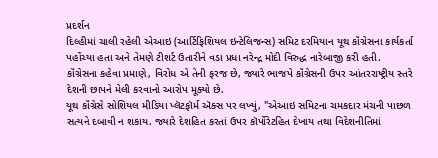પ્રદર્શન
દિલ્હીમાં ચાલી રહેલી એઆઇ (આર્ટિફિશિયલ ઇન્ટેલિજન્સ) સમિટ દરમિયાન યૂથ કૉંગ્રેસના કાર્યકર્તા પહોંચ્યા હતા અને તેમણે ટીશર્ટ ઉતારીને વડા પ્રધા નરેન્દ્ર મોદી વિરુદ્ધ નારેબાજી કરી હતી.
કૉંગ્રેસના કહેવા પ્રમાણે, વિરોધ એ તેની ફરજ છે, જ્યારે ભાજપે કૉંગ્રેસની ઉપર આંતરરાષ્ટ્રીય સ્તરે દેશની છાપને મેલી કરવાનો આરોપ મૂક્યો છે.
યૂથ કૉંગ્રેસે સોશિયલ મીડિયા પ્લૅટફૉર્મ ઍક્સ પર લખ્યું, "એઆઇ સમિટના ચમકદાર મંચની પાછળ સત્યને દબાવી ન શકાય. જ્યારે દેશહિત કરતાં ઉપર કૉર્પોરેટહિત દેખાય તથા વિદેશનીતિમાં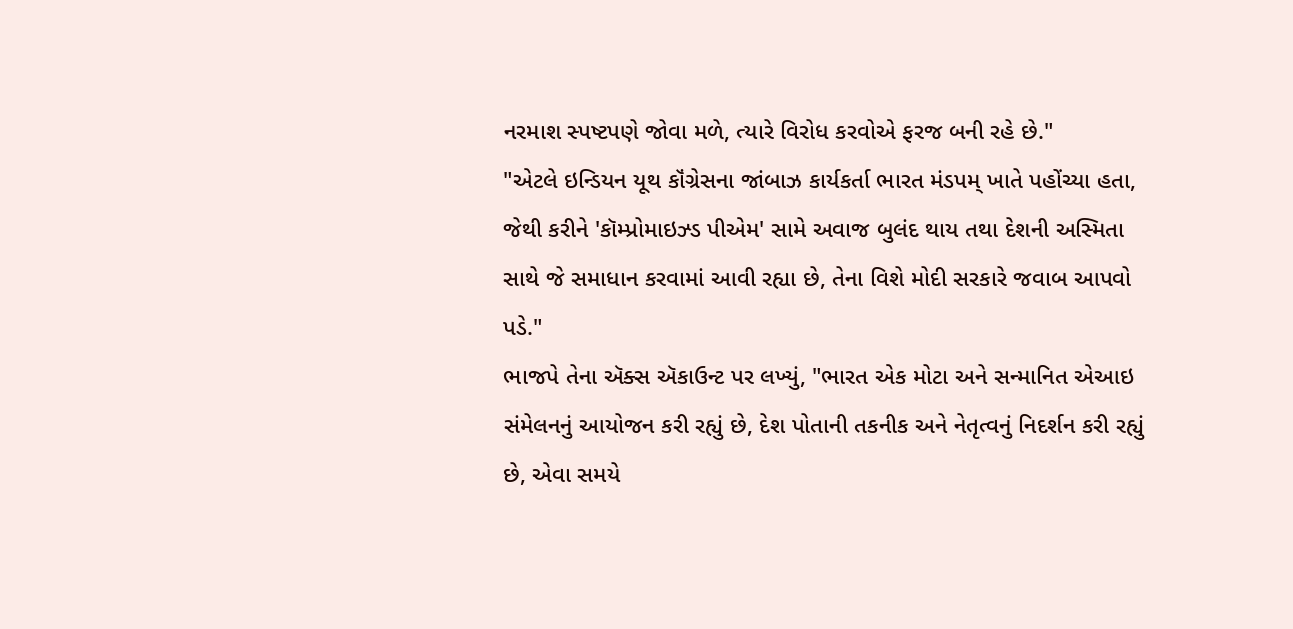નરમાશ સ્પષ્ટપણે જોવા મળે, ત્યારે વિરોધ કરવોએ ફરજ બની રહે છે."
"એટલે ઇન્ડિયન યૂથ કૉંગ્રેસના જાંબાઝ કાર્યકર્તા ભારત મંડપમ્ ખાતે પહોંચ્યા હતા, જેથી કરીને 'કૉમ્પ્રોમાઇઝ્ડ પીએમ' સામે અવાજ બુલંદ થાય તથા દેશની અસ્મિતા સાથે જે સમાધાન કરવામાં આવી રહ્યા છે, તેના વિશે મોદી સરકારે જવાબ આપવો પડે."
ભાજપે તેના ઍક્સ ઍકાઉન્ટ પર લખ્યું, "ભારત એક મોટા અને સન્માનિત એઆઇ સંમેલનનું આયોજન કરી રહ્યું છે, દેશ પોતાની તકનીક અને નેતૃત્વનું નિદર્શન કરી રહ્યું છે, એવા સમયે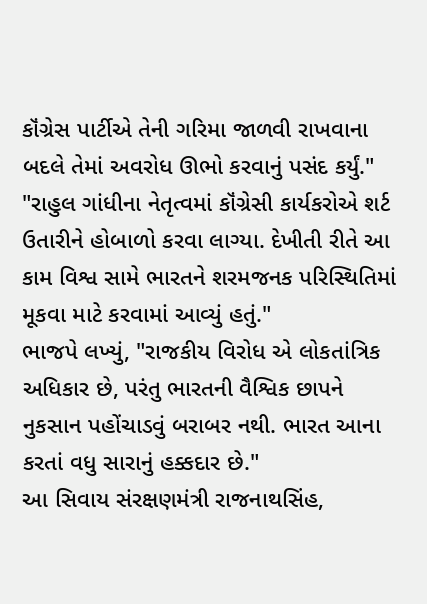કૉંગ્રેસ પાર્ટીએ તેની ગરિમા જાળવી રાખવાના બદલે તેમાં અવરોધ ઊભો કરવાનું પસંદ કર્યું."
"રાહુલ ગાંધીના નેતૃત્વમાં કૉંગ્રેસી કાર્યકરોએ શર્ટ ઉતારીને હોબાળો કરવા લાગ્યા. દેખીતી રીતે આ કામ વિશ્વ સામે ભારતને શરમજનક પરિસ્થિતિમાં મૂકવા માટે કરવામાં આવ્યું હતું."
ભાજપે લખ્યું, "રાજકીય વિરોધ એ લોકતાંત્રિક અધિકાર છે, પરંતુ ભારતની વૈશ્વિક છાપને નુકસાન પહોંચાડવું બરાબર નથી. ભારત આના કરતાં વધુ સારાનું હક્કદાર છે."
આ સિવાય સંરક્ષણમંત્રી રાજનાથસિંહ,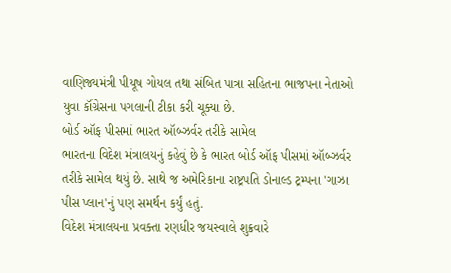વાણિજ્યમંત્રી પીયૂષ ગોયલ તથા સંબિત પાત્રા સહિતના ભાજપના નેતાઓ યુવા કૉંગ્રેસના પગલાની ટીકા કરી ચૂક્યા છે.
બોર્ડ ઑફ પીસમાં ભારત ઑબ્ઝર્વર તરીકે સામેલ
ભારતના વિદેશ મંત્રાલયનું કહેવું છે કે ભારત બોર્ડ ઑફ પીસમાં ઑબ્ઝર્વર તરીકે સામેલ થયું છે. સાથે જ અમેરિકાના રાષ્ટ્રપતિ ડોનાલ્ડ ટ્રમ્પના 'ગાઝા પીસ પ્લાન'નું પણ સમર્થન કર્યું હતું.
વિદેશ મંત્રાલયના પ્રવક્તા રણધીર જયસ્વાલે શુક્રવારે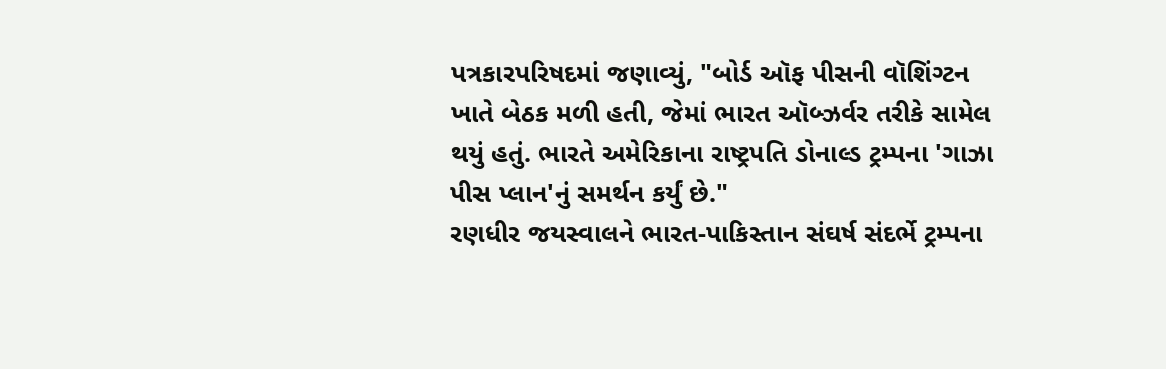પત્રકારપરિષદમાં જણાવ્યું, "બોર્ડ ઑફ પીસની વૉશિંગ્ટન ખાતે બેઠક મળી હતી, જેમાં ભારત ઑબ્ઝર્વર તરીકે સામેલ થયું હતું. ભારતે અમેરિકાના રાષ્ટ્રપતિ ડોનાલ્ડ ટ્રમ્પના 'ગાઝા પીસ પ્લાન'નું સમર્થન કર્યું છે."
રણધીર જયસ્વાલને ભારત-પાકિસ્તાન સંઘર્ષ સંદર્ભે ટ્રમ્પના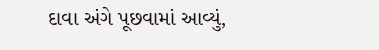દાવા અંગે પૂછવામાં આવ્યું,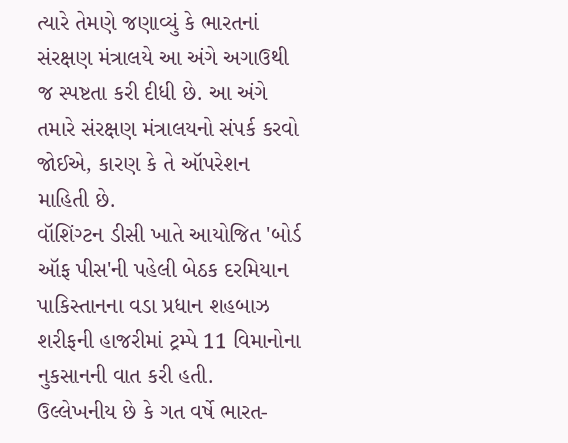ત્યારે તેમણે જણાવ્યું કે ભારતનાં સંરક્ષણ મંત્રાલયે આ અંગે અગાઉથી જ સ્પષ્ટતા કરી દીધી છે. આ અંગે તમારે સંરક્ષણ મંત્રાલયનો સંપર્ક કરવો જોઈએ, કારણ કે તે ઑપરેશન માહિતી છે.
વૉશિંગ્ટન ડીસી ખાતે આયોજિત 'બોર્ડ ઑફ પીસ'ની પહેલી બેઠક દરમિયાન પાકિસ્તાનના વડા પ્રધાન શહબાઝ શરીફની હાજરીમાં ટ્રમ્પે 11 વિમાનોના નુકસાનની વાત કરી હતી.
ઉલ્લેખનીય છે કે ગત વર્ષે ભારત-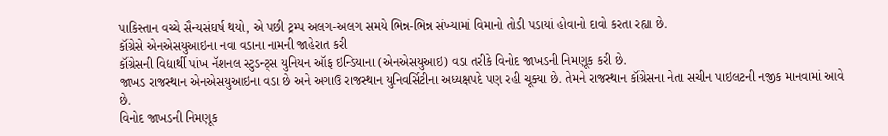પાકિસ્તાન વચ્ચે સૈન્યસંઘર્ષ થયો, એ પછી ટ્રમ્પ અલગ-અલગ સમયે ભિન્ન-ભિન્ન સંખ્યામાં વિમાનો તોડી પડાયાં હોવાનો દાવો કરતા રહ્યા છે.
કૉંગ્રેસે એનએસયુઆઇના નવા વડાના નામની જાહેરાત કરી
કૉંગ્રેસની વિદ્યાર્થી પાંખ નૅશનલ સ્ટુડન્ટ્સ યુનિયન ઑફ ઇન્ડિયાના (એનએસયુઆઇ) વડા તરીકે વિનોદ જાખડની નિમણૂક કરી છે.
જાખડ રાજસ્થાન એનએસયુઆઇના વડા છે અને અગાઉ રાજસ્થાન યુનિવર્સિટીના અધ્યક્ષપદે પણ રહી ચૂક્યા છે. તેમને રાજસ્થાન કૉંગ્રેસના નેતા સચીન પાઇલટની નજીક માનવામાં આવે છે.
વિનોદ જાખડની નિમણૂક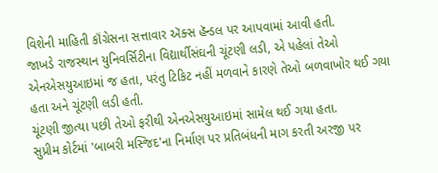વિશેની માહિતી કૉંગ્રેસના સત્તાવાર ઍક્સ હૅન્ડલ પર આપવામાં આવી હતી.
જાખડે રાજસ્થાન યુનિવર્સિટીના વિદ્યાર્થીસંઘની ચૂંટણી લડી, એ પહેલાં તેઓ એનએસયુઆઇમાં જ હતા, પરંતુ ટિકિટ નહીં મળવાને કારણે તેઓ બળવાખોર થઈ ગયા હતા અને ચૂંટણી લડી હતી.
ચૂંટણી જીત્યા પછી તેઓ ફરીથી એનએસયુઆઇમાં સામેલ થઈ ગયા હતા.
સુપ્રીમ કોર્ટમાં 'બાબરી મસ્જિદ'ના નિર્માણ પર પ્રતિબંધની માગ કરતી અરજી પર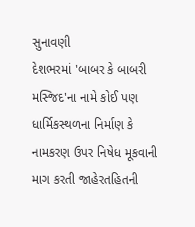સુનાવણી
દેશભરમાં 'બાબર કે બાબરી મસ્જિદ'ના નામે કોઈ પણ ધાર્મિકસ્થળના નિર્માણ કે નામકરણ ઉપર નિષેધ મૂકવાની માગ કરતી જાહેરતહિતની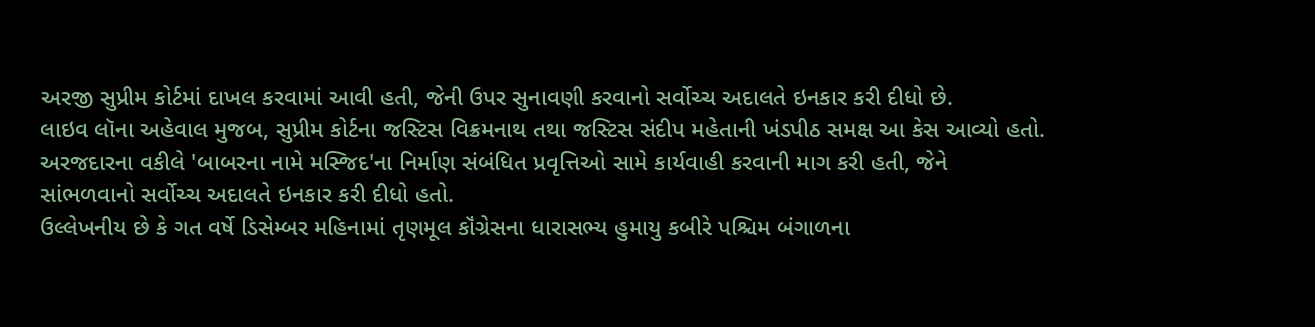અરજી સુપ્રીમ કોર્ટમાં દાખલ કરવામાં આવી હતી, જેની ઉપર સુનાવણી કરવાનો સર્વોચ્ચ અદાલતે ઇનકાર કરી દીધો છે.
લાઇવ લૉના અહેવાલ મુજબ, સુપ્રીમ કોર્ટના જસ્ટિસ વિક્રમનાથ તથા જસ્ટિસ સંદીપ મહેતાની ખંડપીઠ સમક્ષ આ કેસ આવ્યો હતો.
અરજદારના વકીલે 'બાબરના નામે મસ્જિદ'ના નિર્માણ સંબંધિત પ્રવૃત્તિઓ સામે કાર્યવાહી કરવાની માગ કરી હતી, જેને સાંભળવાનો સર્વોચ્ચ અદાલતે ઇનકાર કરી દીધો હતો.
ઉલ્લેખનીય છે કે ગત વર્ષે ડિસેમ્બર મહિનામાં તૃણમૂલ કૉંગ્રેસના ધારાસભ્ય હુમાયુ કબીરે પશ્ચિમ બંગાળના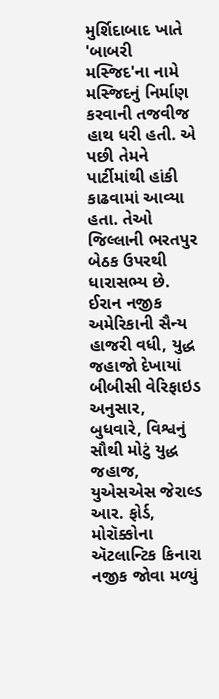મુર્શિદાબાદ ખાતે 'બાબરી મસ્જિદ'ના નામે મસ્જિદનું નિર્માણ કરવાની તજવીજ હાથ ધરી હતી. એ પછી તેમને પાર્ટીમાંથી હાંકી કાઢવામાં આવ્યા હતા. તેઓ જિલ્લાની ભરતપુર બેઠક ઉપરથી ધારાસભ્ય છે.
ઈરાન નજીક અમેરિકાની સૈન્ય હાજરી વધી, યુદ્ધ જહાજો દેખાયાં
બીબીસી વેરિફાઇડ અનુસાર, બુધવારે, વિશ્વનું સૌથી મોટું યુદ્ધ જહાજ, યુએસએસ જેરાલ્ડ આર. ફોર્ડ, મોરૉક્કોના ઍટલાન્ટિક કિનારા નજીક જોવા મળ્યું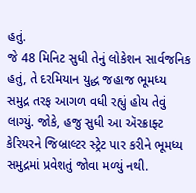હતું.
જે 48 મિનિટ સુધી તેનું લોકેશન સાર્વજનિક હતું, તે દરમિયાન યુદ્ધ જહાજ ભૂમધ્ય સમુદ્ર તરફ આગળ વધી રહ્યું હોય તેવું લાગ્યું. જોકે, હજુ સુધી આ ઍરક્રાફ્ટ કેરિયરને જિબ્રાલ્ટર સ્ટ્રેટ પાર કરીને ભૂમધ્ય સમુદ્રમાં પ્રવેશતું જોવા મળ્યું નથી.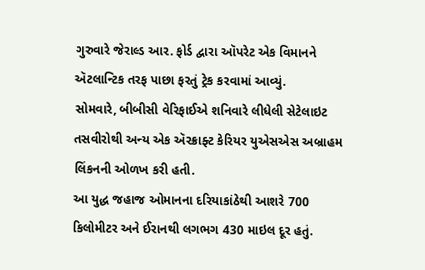ગુરુવારે જેરાલ્ડ આર. ફોર્ડ દ્વારા ઑપરેટ એક વિમાનને ઍટલાન્ટિક તરફ પાછા ફરતું ટ્રેક કરવામાં આવ્યું.
સોમવારે, બીબીસી વેરિફાઈએ શનિવારે લીધેલી સેટેલાઇટ તસવીરોથી અન્ય એક ઍરક્રાફ્ટ કેરિયર યુએસએસ અબ્રાહમ લિંકનની ઓળખ કરી હતી.
આ યુદ્ધ જહાજ ઓમાનના દરિયાકાંઠેથી આશરે 700 કિલોમીટર અને ઈરાનથી લગભગ 430 માઇલ દૂર હતું.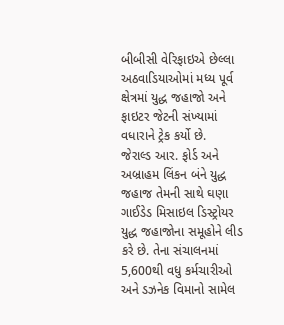બીબીસી વેરિફાઇએ છેલ્લા અઠવાડિયાઓમાં મધ્ય પૂર્વ ક્ષેત્રમાં યુદ્ધ જહાજો અને ફાઇટર જેટની સંખ્યામાં વધારાને ટ્રેક કર્યો છે.
જેરાલ્ડ આર. ફોર્ડ અને અબ્રાહમ લિંકન બંને યુદ્ધ જહાજ તેમની સાથે ઘણા ગાઈડેડ મિસાઇલ ડિસ્ટ્રોયર યુદ્ધ જહાજોના સમૂહોને લીડ કરે છે. તેના સંચાલનમાં 5,600થી વધુ કર્મચારીઓ અને ડઝનેક વિમાનો સામેલ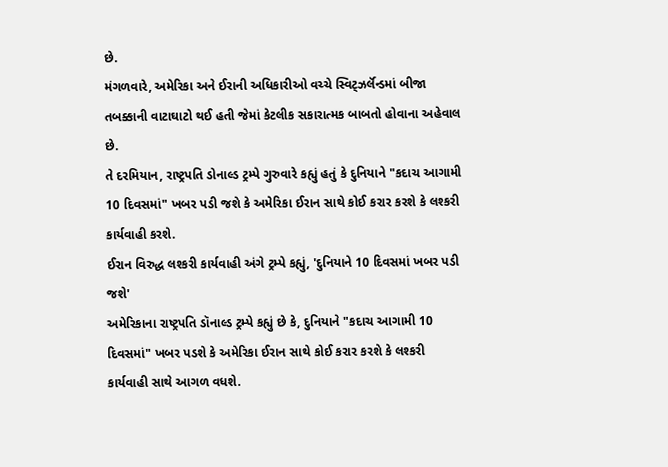છે.
મંગળવારે, અમેરિકા અને ઈરાની અધિકારીઓ વચ્ચે સ્વિટ્ઝર્લૅન્ડમાં બીજા તબક્કાની વાટાઘાટો થઈ હતી જેમાં કેટલીક સકારાત્મક બાબતો હોવાના અહેવાલ છે.
તે દરમિયાન, રાષ્ટ્રપતિ ડોનાલ્ડ ટ્રમ્પે ગુરુવારે કહ્યું હતું કે દુનિયાને "કદાચ આગામી 10 દિવસમાં" ખબર પડી જશે કે અમેરિકા ઈરાન સાથે કોઈ કરાર કરશે કે લશ્કરી કાર્યવાહી કરશે.
ઈરાન વિરુદ્ધ લશ્કરી કાર્યવાહી અંગે ટ્રમ્પે કહ્યું, 'દુનિયાને 10 દિવસમાં ખબર પડી જશે'
અમેરિકાના રાષ્ટ્રપતિ ડૉનાલ્ડ ટ્રમ્પે કહ્યું છે કે, દુનિયાને "કદાચ આગામી 10 દિવસમાં" ખબર પડશે કે અમેરિકા ઈરાન સાથે કોઈ કરાર કરશે કે લશ્કરી કાર્યવાહી સાથે આગળ વધશે.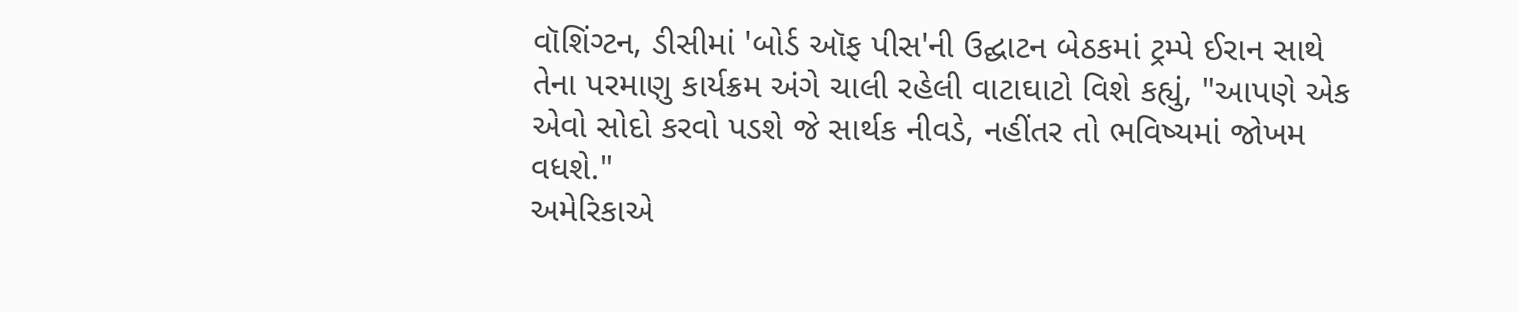વૉશિંગ્ટન, ડીસીમાં 'બોર્ડ ઑફ પીસ'ની ઉદ્ઘાટન બેઠકમાં ટ્રમ્પે ઈરાન સાથે તેના પરમાણુ કાર્યક્રમ અંગે ચાલી રહેલી વાટાઘાટો વિશે કહ્યું, "આપણે એક એવો સોદો કરવો પડશે જે સાર્થક નીવડે, નહીંતર તો ભવિષ્યમાં જોખમ વધશે."
અમેરિકાએ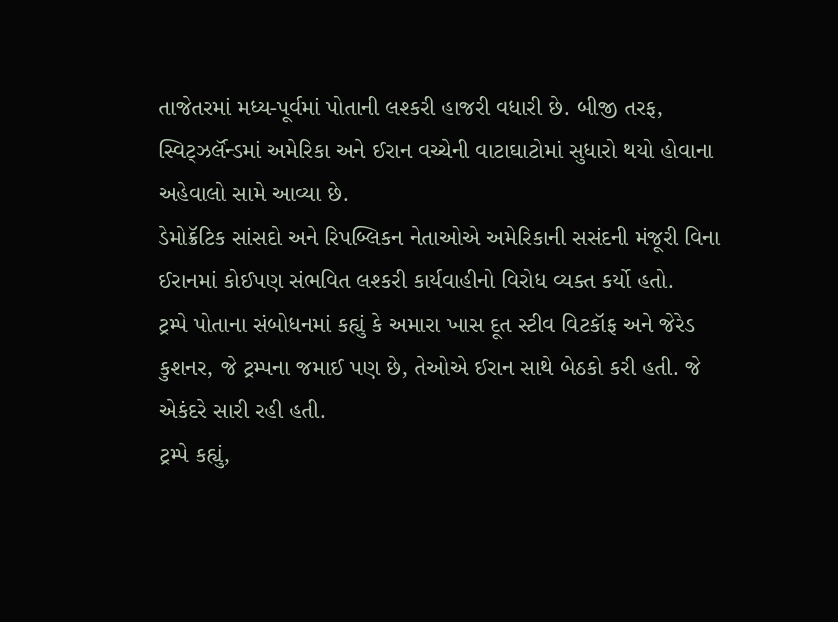તાજેતરમાં મધ્ય-પૂર્વમાં પોતાની લશ્કરી હાજરી વધારી છે. બીજી તરફ, સ્વિટ્ઝર્લૅન્ડમાં અમેરિકા અને ઈરાન વચ્ચેની વાટાઘાટોમાં સુધારો થયો હોવાના અહેવાલો સામે આવ્યા છે.
ડેમોક્રૅટિક સાંસદો અને રિપબ્લિકન નેતાઓએ અમેરિકાની સસંદની મંજૂરી વિના ઈરાનમાં કોઈપણ સંભવિત લશ્કરી કાર્યવાહીનો વિરોધ વ્યક્ત કર્યો હતો.
ટ્રમ્પે પોતાના સંબોધનમાં કહ્યું કે અમારા ખાસ દૂત સ્ટીવ વિટકૉફ અને જેરેડ કુશનર, જે ટ્રમ્પના જમાઈ પણ છે, તેઓએ ઈરાન સાથે બેઠકો કરી હતી. જે એકંદરે સારી રહી હતી.
ટ્રમ્પે કહ્યું,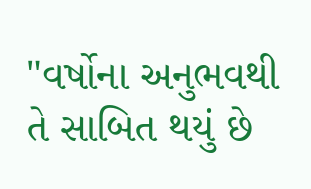"વર્ષોના અનુભવથી તે સાબિત થયું છે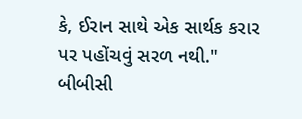કે, ઈરાન સાથે એક સાર્થક કરાર પર પહોંચવું સરળ નથી."
બીબીસી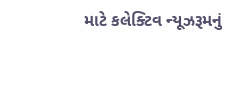માટે કલેક્ટિવ ન્યૂઝરૂમનું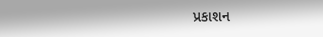પ્રકાશન